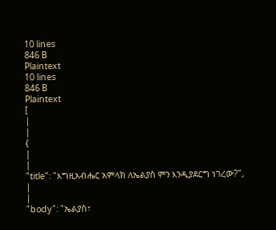10 lines
846 B
Plaintext
10 lines
846 B
Plaintext
[
|
|
{
|
|
"title": "እግዚአብሔር አምላክ ለኤልያስ ምን እንዲያደርግ ነገረው?",
|
|
"body": "ኤልያስ፣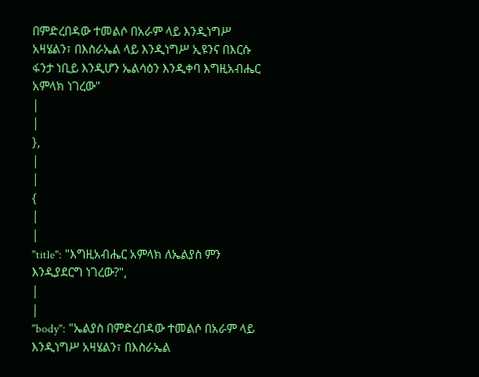በምድረበዳው ተመልሶ በአራም ላይ እንዲነግሥ አዛሄልን፣ በእስራኤል ላይ እንዲነግሥ ኢዩንና በእርሱ ፋንታ ነቢይ እንዲሆን ኤልሳዕን እንዲቀባ እግዚአብሔር አምላክ ነገረው"
|
|
},
|
|
{
|
|
"title": "እግዚአብሔር አምላክ ለኤልያስ ምን እንዲያደርግ ነገረው?",
|
|
"body": "ኤልያስ በምድረበዳው ተመልሶ በአራም ላይ እንዲነግሥ አዛሄልን፣ በእስራኤል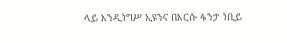ላይ እንዲነግሥ ኢዩንና በእርሱ ፋንታ ነቢይ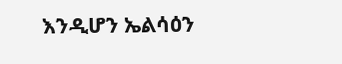እንዲሆን ኤልሳዕን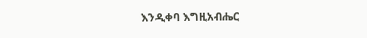እንዲቀባ እግዚአብሔር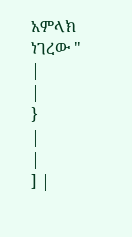አምላክ ነገረው "
|
|
}
|
|
] |